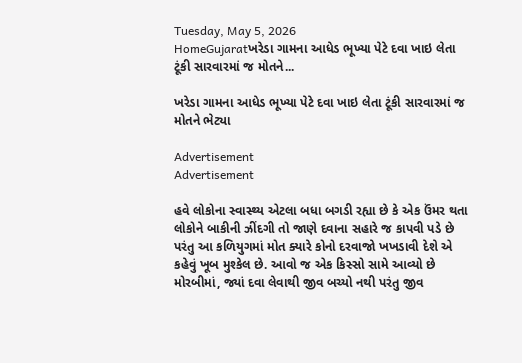Tuesday, May 5, 2026
HomeGujaratખરેડા ગામના આધેડ ભૂખ્યા પેટે દવા ખાઇ લેતા ટૂંકી સારવારમાં જ મોતને...

ખરેડા ગામના આધેડ ભૂખ્યા પેટે દવા ખાઇ લેતા ટૂંકી સારવારમાં જ મોતને ભેટ્યા

Advertisement
Advertisement

હવે લોકોના સ્વાસ્થ્ય એટલા બધા બગડી રહ્યા છે કે એક ઉંમર થતા લોકોને બાકીની ઝીંદગી તો જાણે દવાના સહારે જ કાપવી પડે છે પરંતુ આ કળિયુગમાં મોત ક્યારે કોનો દરવાજો ખખડાવી દેશે એ કહેવું ખૂબ મુશ્કેલ છે. આવો જ એક કિસ્સો સામે આવ્યો છે મોરબીમાં, જ્યાં દવા લેવાથી જીવ બચ્યો નથી પરંતુ જીવ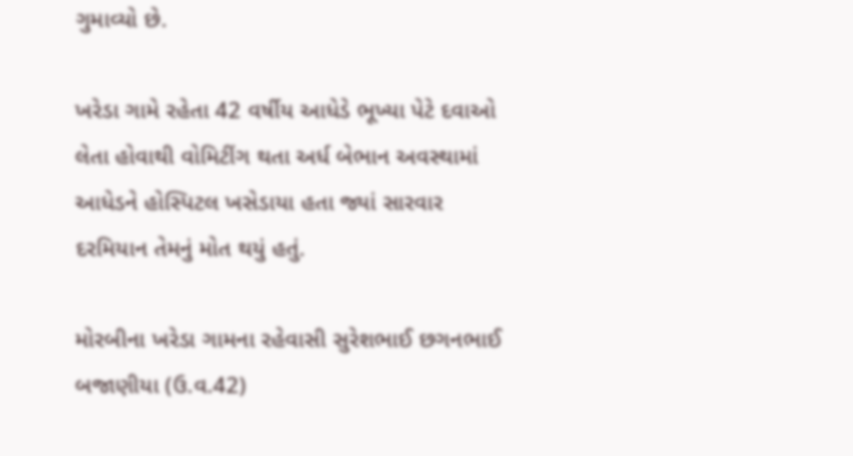ગુમાવ્યો છે.

ખરેડા ગામે રહેતા 42 વર્ષીય આધેડે ભૂખ્યા પેટે દવાઓ લેતા હોવાથી વોમિટીંગ થતા અર્ધ બેભાન અવસ્થામાં આધેડને હોસ્પિટલ ખસેડાયા હતા જ્યાં સારવાર દરમિયાન તેમનું મોત થયું હતું.

મોરબીના ખરેડા ગામના રહેવાસી સુરેશભાઈ છગનભાઈ બજાણીયા (ઉ.વ.42)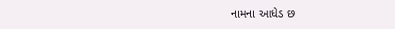નામના આધેડ છ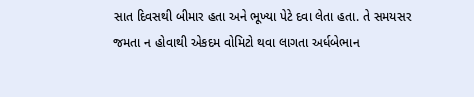સાત દિવસથી બીમાર હતા અને ભૂખ્યા પેટે દવા લેતા હતા. તે સમયસર જમતા ન હોવાથી એકદમ વોમિટો થવા લાગતા અર્ધબેભાન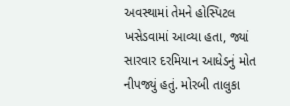અવસ્થામાં તેમને હોસ્પિટલ ખસેડવામાં આવ્યા હતા, જ્યાં સારવાર દરમિયાન આધેડનું મોત નીપજ્યું હતું. મોરબી તાલુકા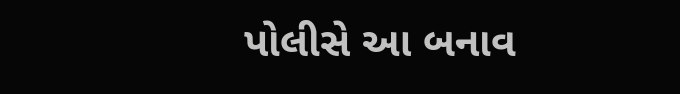પોલીસે આ બનાવ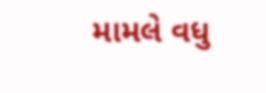મામલે વધુ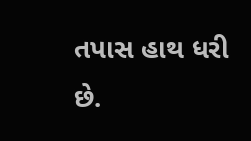તપાસ હાથ ધરી છે.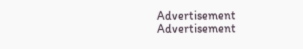Advertisement
Advertisement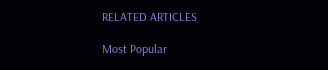RELATED ARTICLES

Most Popular